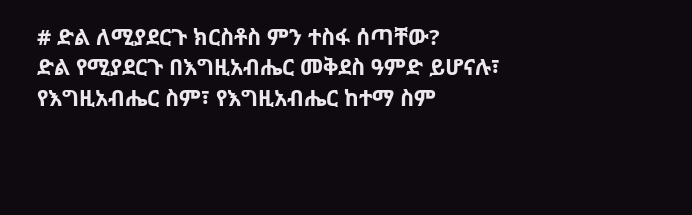# ድል ለሚያደርጉ ክርስቶስ ምን ተስፋ ሰጣቸው?
ድል የሚያደርጉ በእግዚአብሔር መቅደስ ዓምድ ይሆናሉ፣ የእግዚአብሔር ስም፣ የእግዚአብሔር ከተማ ስም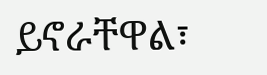ይኖራቸዋል፣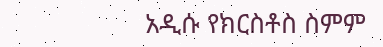አዲሱ የክርስቶስ ስምም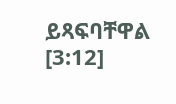ይጻፍባቸዋል [3:12]